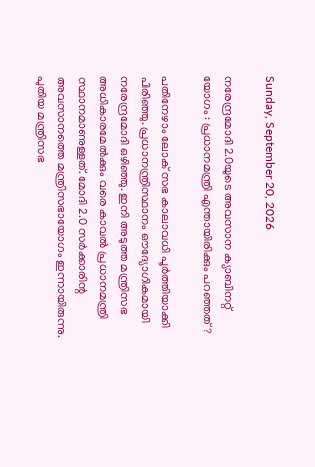Sunday, September 20, 2026

നരേന്ദ്രമോദി 2.0യുടെ അവസാന ക്യാബിനറ്റ് യോഗം : പ്രധാനമന്ത്രി എന്തായിരിക്കും പറഞ്ഞത് ?

പതിനേഴാം ലോക് സഭ കാലാവധി പൂര്‍ത്തിയാക്കി പിരിഞ്ഞു. പ്രധാനന്ത്രിസ്ഥാനം ഔദ്യോഗികമായി നരേന്ദ്രമോദി ഒഴിഞ്ഞു. ഇനി അടുത്ത മന്ത്രിസഭ അധികാരമേല്‍ക്കും വരെ കാവല്‍ പ്രധാനമന്ത്രി സ്ഥാനമാണുള്ളത്. മോദി 2.0 സര്‍ക്കാരിന്റ അവസാനത്തെ മന്ത്രിസഭായോഗം ഇന്നായിരുന്നു. പുതിയ മന്ത്രിസഭ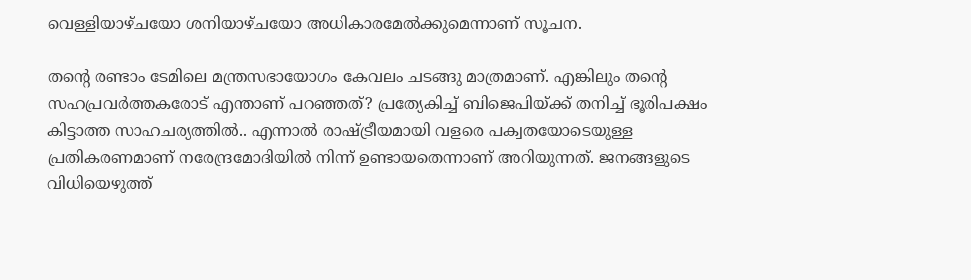വെള്ളിയാഴ്ചയോ ശനിയാഴ്ചയോ അധികാരമേല്‍ക്കുമെന്നാണ് സൂചന.

തന്റെ രണ്ടാം ടേമിലെ മന്ത്രസഭായോഗം കേവലം ചടങ്ങു മാത്രമാണ്. എങ്കിലും തന്റെ സഹപ്രവര്‍ത്തകരോട് എന്താണ് പറഞ്ഞത്? പ്രത്യേകിച്ച് ബിജെപിയ്ക്ക് തനിച്ച് ഭൂരിപക്ഷം കിട്ടാത്ത സാഹചര്യത്തില്‍.. എന്നാല്‍ രാഷ്ട്രീയമായി വളരെ പക്വതയോടെയുള്ള പ്രതികരണമാണ് നരേന്ദ്രമോദിയില്‍ നിന്ന് ഉണ്ടായതെന്നാണ് അറിയുന്നത്. ജനങ്ങളുടെ വിധിയെഴുത്ത്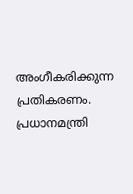അംഗീകരിക്കുന്ന പ്രതികരണം. പ്രധാനമന്ത്രി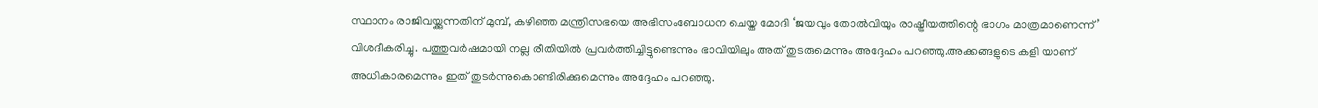സ്ഥാനം രാജിവയ്ക്കുന്നതിന് മുമ്പ്, കഴിഞ്ഞ മന്ത്രിസഭയെ അഭിസംബോധന ചെയ്ത മോദി ‘ജയവും തോല്‍വിയും രാഷ്ട്രീയത്തിന്റെ ഭാഗം മാത്രമാണെന്ന്’ വിശദീകരിച്ചു. പത്തുവര്‍ഷമായി നല്ല രീതിയില്‍ പ്രവര്‍ത്തിച്ചിട്ടുണ്ടെന്നും ഭാവിയിലും അത് തുടരുമെന്നും അദ്ദേഹം പറഞ്ഞു.അക്കങ്ങളുടെ കളി യാണ് അധികാരമെന്നും ഇത് തുടര്‍ന്നുകൊണ്ടിരിക്കുമെന്നും അദ്ദേഹം പറഞ്ഞു.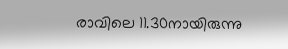രാവിലെ 11.30നായിരുന്നു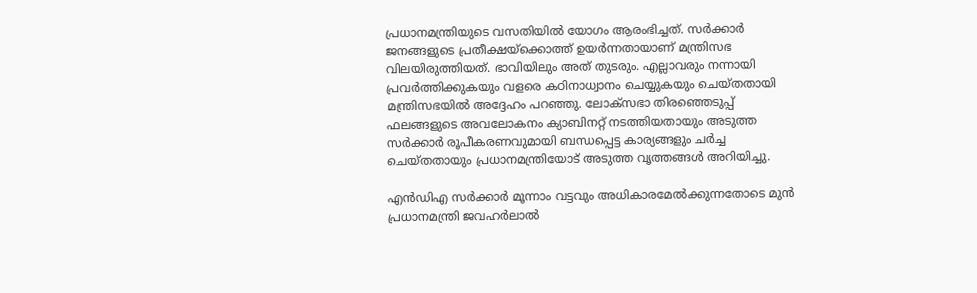പ്രധാനമന്ത്രിയുടെ വസതിയില്‍ യോഗം ആരംഭിച്ചത്. സര്‍ക്കാര്‍ ജനങ്ങളുടെ പ്രതീക്ഷയ്ക്കൊത്ത് ഉയര്‍ന്നതായാണ് മന്ത്രിസഭ വിലയിരുത്തിയത്. ഭാവിയിലും അത് തുടരും. എല്ലാവരും നന്നായി പ്രവര്‍ത്തിക്കുകയും വളരെ കഠിനാധ്വാനം ചെയ്യുകയും ചെയ്തതായി മന്ത്രിസഭയില്‍ അദ്ദേഹം പറഞ്ഞു. ലോക്സഭാ തിരഞ്ഞെടുപ്പ് ഫലങ്ങളുടെ അവലോകനം ക്യാബിനറ്റ് നടത്തിയതായും അടുത്ത സര്‍ക്കാര്‍ രൂപീകരണവുമായി ബന്ധപ്പെട്ട കാര്യങ്ങളും ചര്‍ച്ച ചെയ്തതായും പ്രധാനമന്ത്രിയോട് അടുത്ത വൃത്തങ്ങള്‍ അറിയിച്ചു.

എന്‍ഡിഎ സര്‍ക്കാര്‍ മൂന്നാം വട്ടവും അധികാരമേല്‍ക്കുന്നതോടെ മുന്‍ പ്രധാനമന്ത്രി ജവഹര്‍ലാല്‍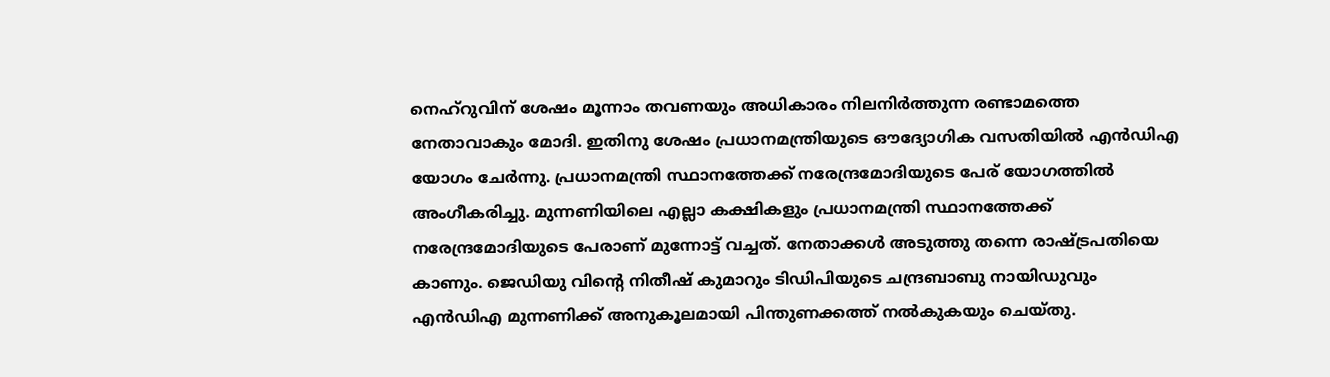നെഹ്റുവിന് ശേഷം മൂന്നാം തവണയും അധികാരം നിലനിര്‍ത്തുന്ന രണ്ടാമത്തെ നേതാവാകും മോദി. ഇതിനു ശേഷം പ്രധാനമന്ത്രിയുടെ ഔദ്യോഗിക വസതിയില്‍ എന്‍ഡിഎ യോഗം ചേര്‍ന്നു. പ്രധാനമന്ത്രി സ്ഥാനത്തേക്ക് നരേന്ദ്രമോദിയുടെ പേര് യോഗത്തില്‍ അംഗീകരിച്ചു. മുന്നണിയിലെ എല്ലാ കക്ഷികളും പ്രധാനമന്ത്രി സ്ഥാനത്തേക്ക് നരേന്ദ്രമോദിയുടെ പേരാണ് മുന്നോട്ട് വച്ചത്. നേതാക്കള്‍ അടുത്തു തന്നെ രാഷ്ട്രപതിയെ കാണും. ജെഡിയു വിന്റെ നിതീഷ് കുമാറും ടിഡിപിയുടെ ചന്ദ്രബാബു നായിഡുവും എന്‍ഡിഎ മുന്നണിക്ക് അനുകൂലമായി പിന്തുണക്കത്ത് നല്‍കുകയും ചെയ്തു.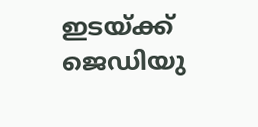ഇടയ്ക്ക് ജെഡിയു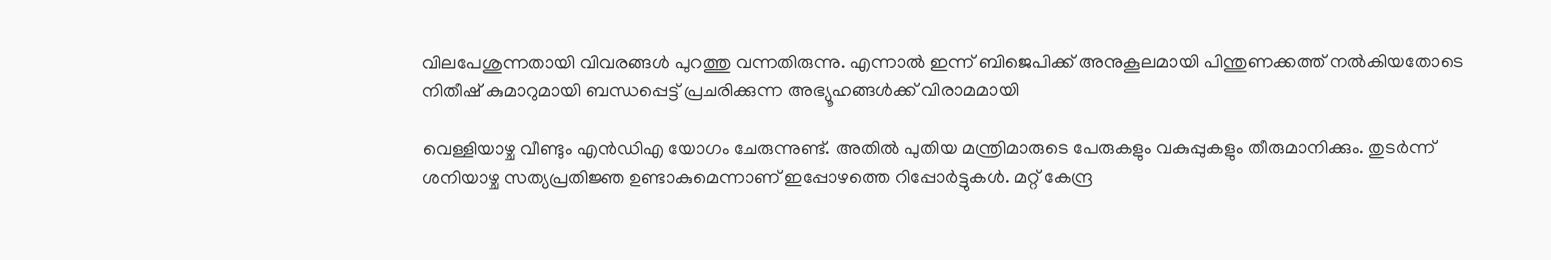വിലപേശുന്നതായി വിവരങ്ങള്‍ പുറത്തു വന്നതിരുന്നു. എന്നാല്‍ ഇന്ന് ബിജെപിക്ക് അനുകൂലമായി പിന്തുണക്കത്ത് നല്‍കിയതോടെ നിതീഷ് കുമാറുമായി ബന്ധപ്പെട്ട് പ്രചരിക്കുന്ന അഭ്യൂഹങ്ങള്‍ക്ക് വിരാമമായി

വെള്ളിയാഴ്ച വീണ്ടും എന്‍ഡിഎ യോഗം ചേരുന്നുണ്ട്. അതില്‍ പുതിയ മന്ത്രിമാരുടെ പേരുകളും വകുപ്പുകളും തീരുമാനിക്കും. തുടര്‍ന്ന് ശനിയാഴ്ച സത്യപ്രതിജ്ഞ ഉണ്ടാകുമെന്നാണ് ഇപ്പോഴത്തെ റിപ്പോര്‍ട്ടുകള്‍. മറ്റ് കേന്ദ്ര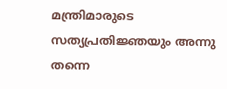മന്ത്രിമാരുടെ സത്യപ്രതിജ്ഞയും അന്നു തന്നെ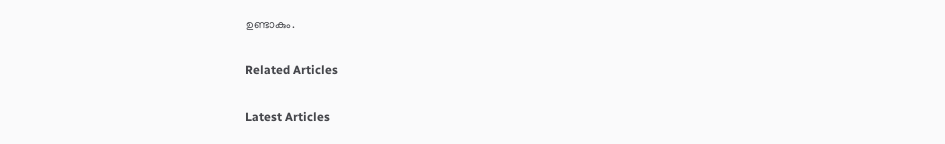ഉണ്ടാകും.

Related Articles

Latest Articles